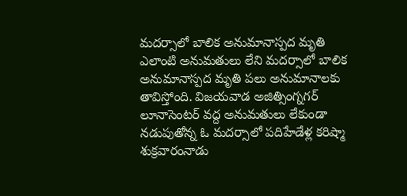మదర్సాలో బాలిక అనుమానాస్పద మృతి
ఎలాంటి అనుమతులు లేని మదర్సాలో బాలిక అనుమానాస్పద మృతి పలు అనుమానాలకు తావిస్తోంది. విజయవాడ అజిత్సింగ్నగర్ లూనాసెంటర్ వద్ద అనుమతులు లేకుండా నడుపుతోన్న ఓ మదర్సాలో పదిహేడేళ్ల కరిష్మా శుక్రవారంనాడు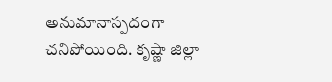అనుమానాస్పదంగా చనిపోయింది. కృష్ణా జిల్లా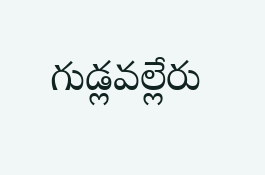గుడ్లవల్లేరు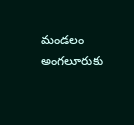మండలం అంగలూరుకు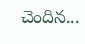చెందిన...